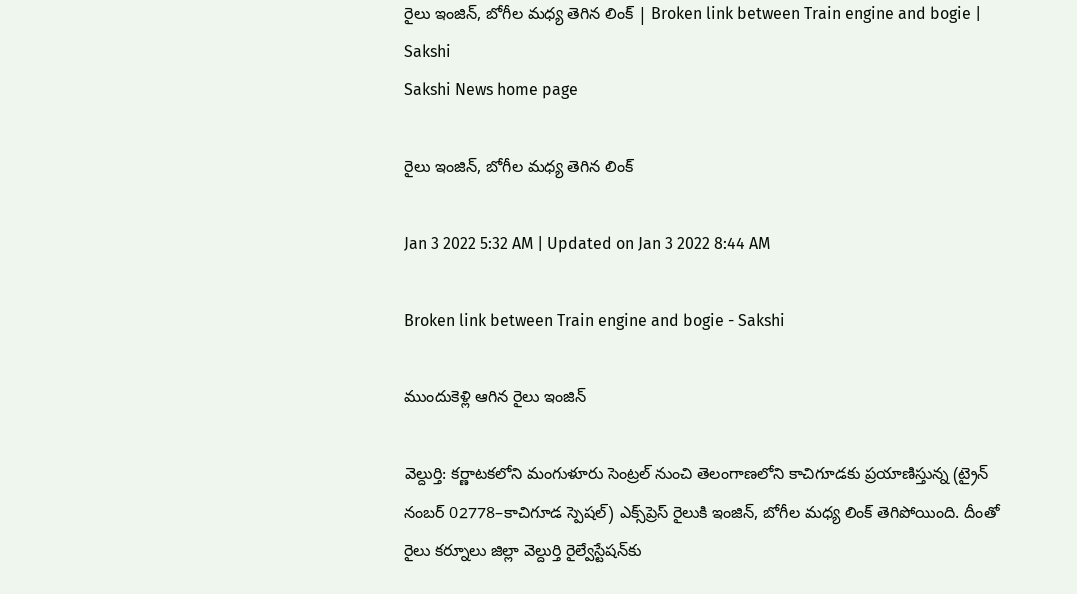రైలు ఇంజిన్, బోగీల మధ్య తెగిన లింక్‌ | Broken link between Train engine and bogie | Sakshi
Sakshi News home page

రైలు ఇంజిన్, బోగీల మధ్య తెగిన లింక్‌

Jan 3 2022 5:32 AM | Updated on Jan 3 2022 8:44 AM

Broken link between Train engine and bogie - Sakshi

ముందుకెళ్లి ఆగిన రైలు ఇంజిన్‌

వెల్దుర్తి: కర్ణాటకలోని మంగుళూరు సెంట్రల్‌ నుంచి తెలంగాణలోని కాచిగూడకు ప్రయాణిస్తున్న (ట్రైన్‌ నంబర్‌ 02778–కాచిగూడ స్పెషల్‌) ఎక్స్‌ప్రెస్‌ రైలుకి ఇంజిన్, బోగీల మధ్య లింక్‌ తెగిపోయింది. దీంతో రైలు కర్నూలు జిల్లా వెల్దుర్తి రైల్వేస్టేషన్‌కు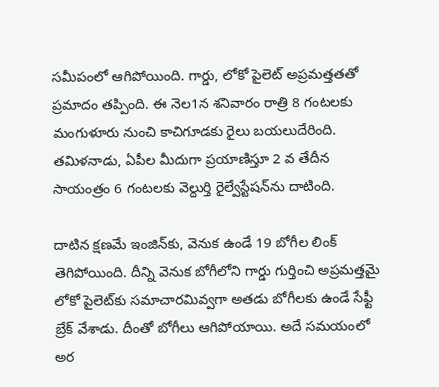సమీపంలో ఆగిపోయింది. గార్డు, లోకో పైలెట్‌ అప్రమత్తతతో ప్రమాదం తప్పింది. ఈ నెల1న శనివారం రాత్రి 8 గంటలకు మంగుళూరు నుంచి కాచిగూడకు రైలు బయలుదేరింది. తమిళనాడు, ఏపీల మీదుగా ప్రయాణిస్తూ 2 వ తేదీన సాయంత్రం 6 గంటలకు వెల్దుర్తి రైల్వేస్టేషన్‌ను దాటింది.

దాటిన క్షణమే ఇంజిన్‌కు, వెనుక ఉండే 19 బోగీల లింక్‌ తెగిపోయింది. దీన్ని వెనుక బోగీలోని గార్డు గుర్తించి అప్రమత్తమై లోకో పైలెట్‌కు సమాచారమివ్వగా అతడు బోగీలకు ఉండే సేఫ్టీ బ్రేక్‌ వేశాడు. దీంతో బోగీలు ఆగిపోయాయి. అదే సమయంలో అర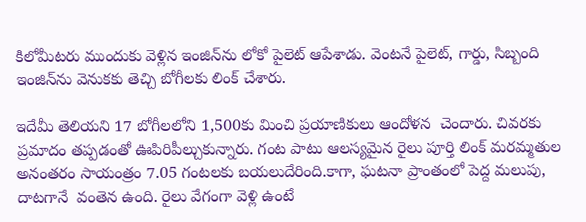కిలోమీటరు ముందుకు వెళ్లిన ఇంజిన్‌ను లోకో పైలెట్‌ ఆపేశాడు. వెంటనే పైలెట్, గార్డు, సిబ్బంది ఇంజిన్‌ను వెనుకకు తెచ్చి బోగీలకు లింక్‌ చేశారు.

ఇదేమీ తెలియని 17 బోగీలలోని 1,500కు మించి ప్రయాణికులు ఆందోళన  చెందారు. చివరకు ప్రమాదం తప్పడంతో ఊపిరిపీల్చుకున్నారు. గంట పాటు ఆలస్యమైన రైలు పూర్తి లింక్‌ మరమ్మతుల అనంతరం సాయంత్రం 7.05 గంటలకు బయలుదేరింది.కాగా, ఘటనా ప్రాంతంలో పెద్ద మలుపు, దాటగానే  వంతెన ఉంది. రైలు వేగంగా వెళ్లి ఉంటే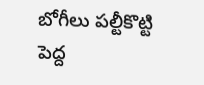బోగీలు పల్టీకొట్టి పెద్ద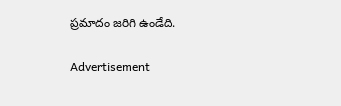ప్రమాదం జరిగి ఉండేది.

Advertisement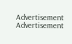Advertisement
Advertisement